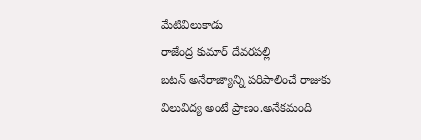మేటివిలుకాడు
రాజేంద్ర కుమార్ దేవరపల్లి
బటన్ అనేరాజ్యాన్ని పరిపాలించే రాజుకు విలువిద్య అంటే ప్రాణం.అనేకమంది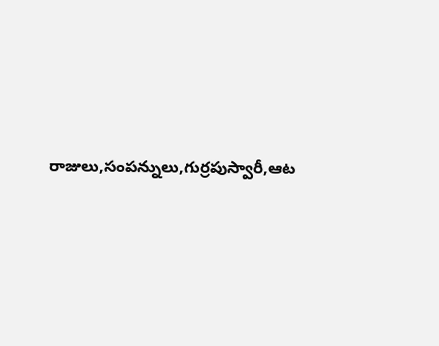రాజులు,సంపన్నులు,గుర్రపుస్వారీ,ఆట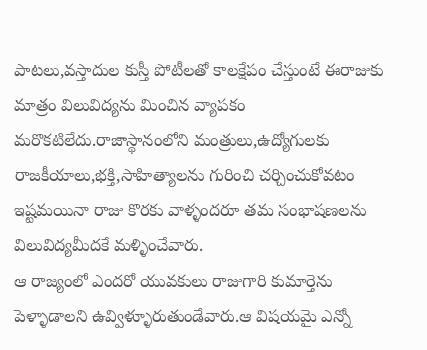పాటలు,వస్తాదుల కుస్తీ పోటీలతో కాలక్షేపం చేస్తుంటే ఈరాజుకు మాత్రం విలువిద్యను మించిన వ్యాపకం మరొకటిలేదు.రాజాస్థానంలోని మంత్రులు,ఉద్యోగులకు రాజకీయాలు,భక్తి,సాహిత్యాలను గురించి చర్చించుకోవటం ఇష్టమయినా రాజు కొరకు వాళ్ళందరూ తమ సంభాషణలను విలువిద్యమీదకే మళ్ళించేవారు.
ఆ రాజ్యంలో ఎందరో యువకులు రాజుగారి కుమార్తెను పెళ్ళాడాలని ఉవ్విళ్ళూరుతుండేవారు.ఆ విషయమై ఎన్నో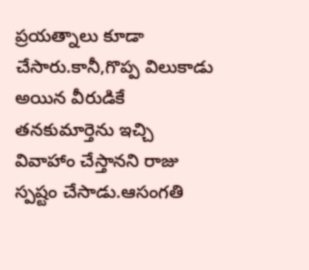ప్రయత్నాలు కూడా చేసారు.కానీ,గొప్ప విలుకాడు అయిన వీరుడికే తనకుమార్తెను ఇచ్చి వివాహాం చేస్తానని రాజు స్పష్టం చేసాడు.ఆసంగతి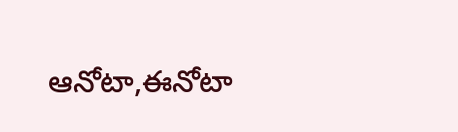ఆనోటా,ఈనోటా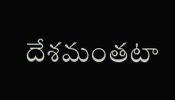దేశమంతటా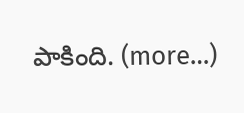పాకింది. (more…)